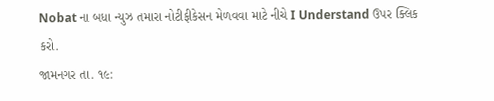Nobat ના બધા ન્યુઝ તમારા નોટીફીકેસન મેળવવા માટે નીચે I Understand ઉપર ક્લિક કરો.
જામનગર તા. ૧૯: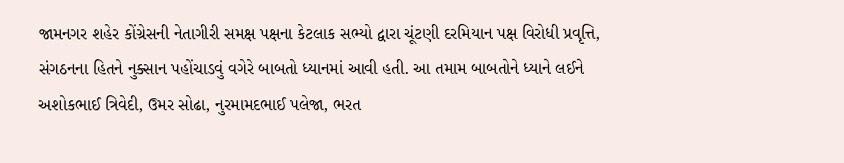જામનગર શહેર કોંગ્રેસની નેતાગીરી સમક્ષ પક્ષના કેટલાક સભ્યો દ્વારા ચૂંટણી દરમિયાન પક્ષ વિરોધી પ્રવૃત્તિ, સંગઠનના હિતને નુક્સાન પહોંચાડવું વગેરે બાબતો ધ્યાનમાં આવી હતી. આ તમામ બાબતોને ધ્યાને લઈને અશોકભાઈ ત્રિવેદી, ઉમર સોઢા, નુરમામદભાઈ પલેજા, ભરત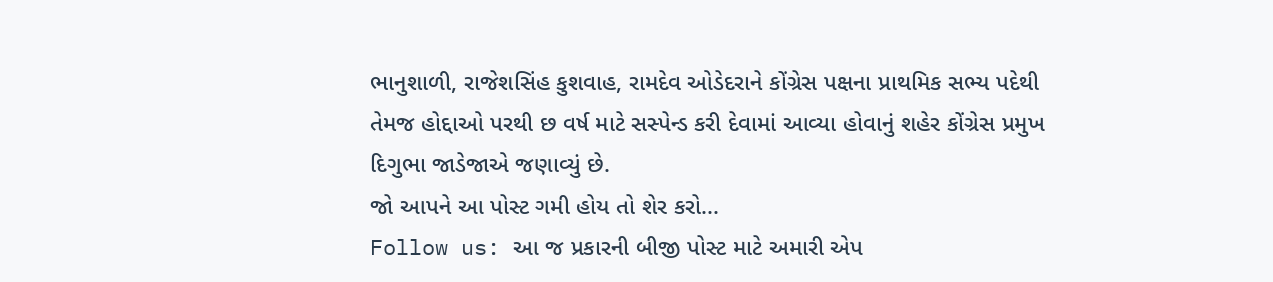ભાનુશાળી, રાજેશસિંહ કુશવાહ, રામદેવ ઓડેદરાને કોંગ્રેસ પક્ષના પ્રાથમિક સભ્ય પદેથી તેમજ હોદ્દાઓ પરથી છ વર્ષ માટે સસ્પેન્ડ કરી દેવામાં આવ્યા હોવાનું શહેર કોંગ્રેસ પ્રમુખ દિગુભા જાડેજાએ જણાવ્યું છે.
જો આપને આ પોસ્ટ ગમી હોય તો શેર કરો...
Follow us: આ જ પ્રકારની બીજી પોસ્ટ માટે અમારી એપ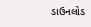ડાઉનલોડ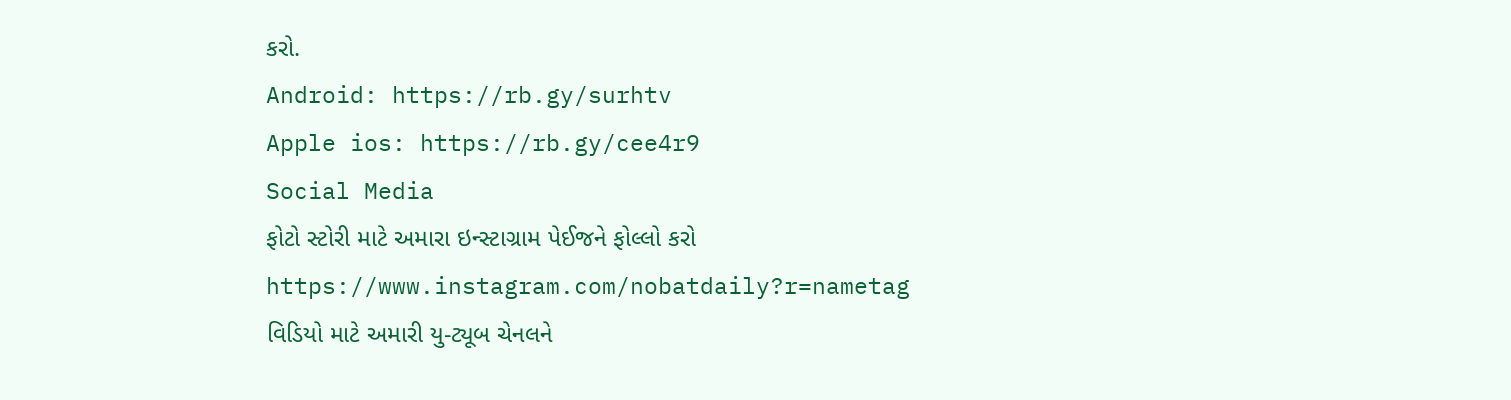કરો.
Android: https://rb.gy/surhtv
Apple ios: https://rb.gy/cee4r9
Social Media
ફોટો સ્ટોરી માટે અમારા ઇન્સ્ટાગ્રામ પેઈજને ફોલ્લો કરો
https://www.instagram.com/nobatdaily?r=nametag
વિડિયો માટે અમારી યુ-ટ્યૂબ ચેનલને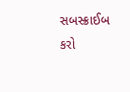સબસ્ક્રાઈબ કરો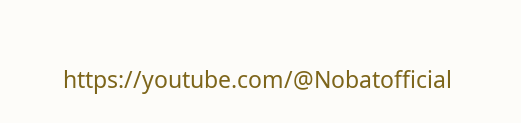https://youtube.com/@Nobatofficial